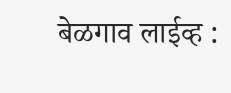बेळगाव लाईव्ह :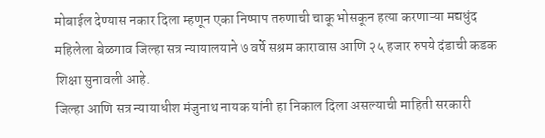मोबाईल देण्यास नकार दिला म्हणून एका निष्पाप तरुणाची चाकू भोसकून हत्या करणाऱ्या मद्यधुंद महिलेला बेळगाव जिल्हा सत्र न्यायालयाने ७ वर्षे सश्रम कारावास आणि २५ हजार रुपये दंडाची कडक शिक्षा सुनावली आहे.
जिल्हा आणि सत्र न्यायाधीश मंजुनाथ नायक यांनी हा निकाल दिला असल्याची माहिती सरकारी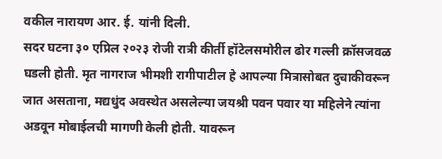वकील नारायण आर. ई. यांनी दिली.
सदर घटना ३० एप्रिल २०२३ रोजी रात्री कीर्ती हॉटेलसमोरील ढोर गल्ली क्रॉसजवळ घडली होती. मृत नागराज भीमशी रागीपाटील हे आपल्या मित्रासोबत दुचाकीवरून जात असताना, मद्यधुंद अवस्थेत असलेल्या जयश्री पवन पवार या महिलेने त्यांना अडवून मोबाईलची मागणी केली होती. यावरून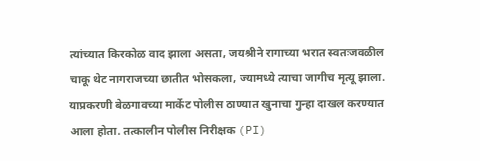त्यांच्यात किरकोळ वाद झाला असता, जयश्रीने रागाच्या भरात स्वतःजवळील चाकू थेट नागराजच्या छातीत भोसकला, ज्यामध्ये त्याचा जागीच मृत्यू झाला.
याप्रकरणी बेळगावच्या मार्केट पोलीस ठाण्यात खुनाचा गुन्हा दाखल करण्यात आला होता. तत्कालीन पोलीस निरीक्षक (PI)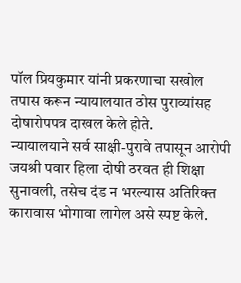पॉल प्रियकुमार यांनी प्रकरणाचा सखोल तपास करून न्यायालयात ठोस पुराव्यांसह दोषारोपपत्र दाखल केले होते.
न्यायालयाने सर्व साक्षी-पुरावे तपासून आरोपी जयश्री पवार हिला दोषी ठरवत ही शिक्षा सुनावली, तसेच दंड न भरल्यास अतिरिक्त कारावास भोगावा लागेल असे स्पष्ट केले.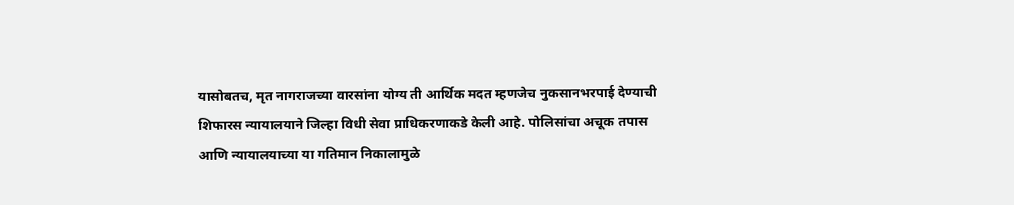यासोबतच, मृत नागराजच्या वारसांना योग्य ती आर्थिक मदत म्हणजेच नुकसानभरपाई देण्याची शिफारस न्यायालयाने जिल्हा विधी सेवा प्राधिकरणाकडे केली आहे. पोलिसांचा अचूक तपास आणि न्यायालयाच्या या गतिमान निकालामुळे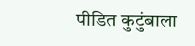पीडित कुटुंबाला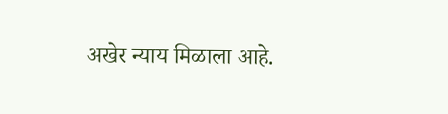अखेर न्याय मिळाला आहे.